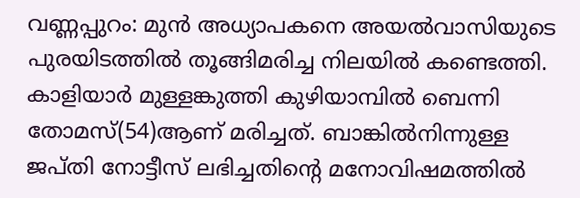വണ്ണപ്പുറം: മുൻ അധ്യാപകനെ അയൽവാസിയുടെ പുരയിടത്തിൽ തൂങ്ങിമരിച്ച നിലയിൽ കണ്ടെത്തി. കാളിയാർ മുള്ളങ്കുത്തി കുഴിയാമ്പിൽ ബെന്നി തോമസ്(54)ആണ് മരിച്ചത്. ബാങ്കിൽനിന്നുള്ള ജപ്തി നോട്ടീസ് ലഭിച്ചതിന്റെ മനോവിഷമത്തിൽ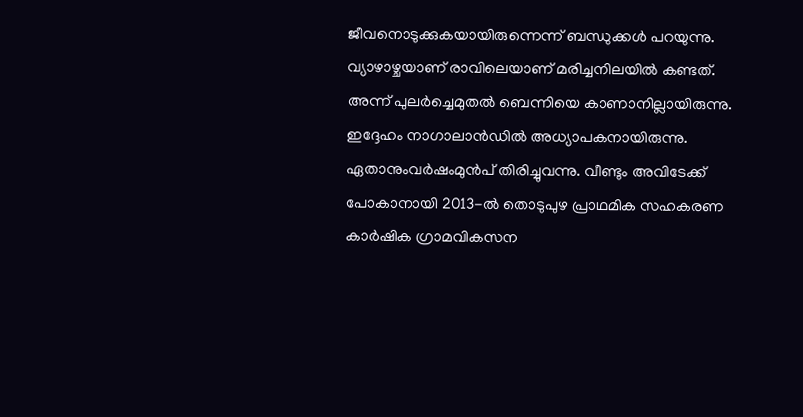ജീവനൊടുക്കുകയായിരുന്നെന്ന് ബന്ധുക്കൾ പറയുന്നു.
വ്യാഴാഴ്ചയാണ് രാവിലെയാണ് മരിച്ചനിലയിൽ കണ്ടത്. അന്ന് പുലർച്ചെമുതൽ ബെന്നിയെ കാണാനില്ലായിരുന്നു. ഇദ്ദേഹം നാഗാലാൻഡിൽ അധ്യാപകനായിരുന്നു. ഏതാനുംവർഷംമുൻപ് തിരിച്ചുവന്നു. വീണ്ടും അവിടേക്ക് പോകാനായി 2013-ൽ തൊടുപുഴ പ്രാഥമിക സഹകരണ കാർഷിക ഗ്രാമവികസന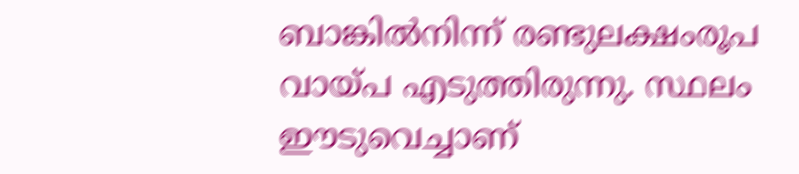ബാങ്കിൽനിന്ന് രണ്ടുലക്ഷംരൂപ വായ്പ എടുത്തിരുന്നു. സ്ഥലം ഈടുവെച്ചാണ്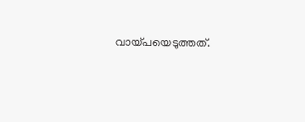വായ്പയെടുത്തത്.